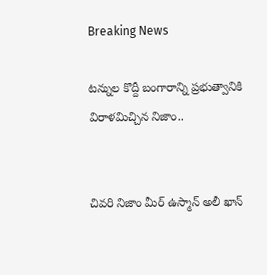Breaking News

టన్నుల కొద్దీ బంగారాన్ని ప్రభుత్వానికి విరాళమిచ్చిన నిజాం..


చివరి నిజాం మీర్ ఉస్మాన్ అలీ ఖాన్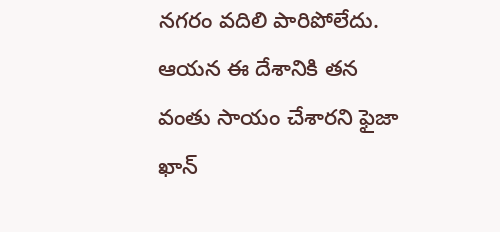నగరం వదిలి పారిపోలేదు. ఆయన ఈ దేశానికి తన వంతు సాయం చేశారని ఫైజా ఖాన్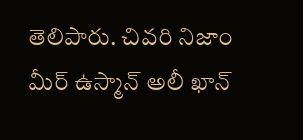తెలిపారు. చివరి నిజాం మీర్ ఉస్మాన్ అలీ ఖాన్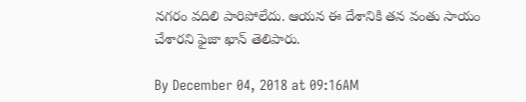నగరం వదిలి పారిపోలేదు. ఆయన ఈ దేశానికి తన వంతు సాయం చేశారని ఫైజా ఖాన్ తెలిపారు.

By December 04, 2018 at 09:16AM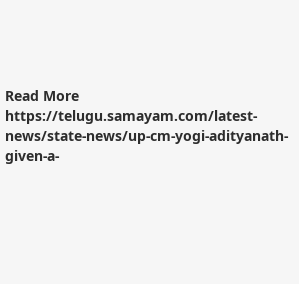Read More https://telugu.samayam.com/latest-news/state-news/up-cm-yogi-adityanath-given-a-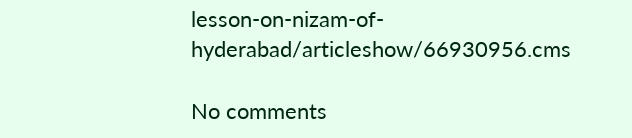lesson-on-nizam-of-hyderabad/articleshow/66930956.cms

No comments